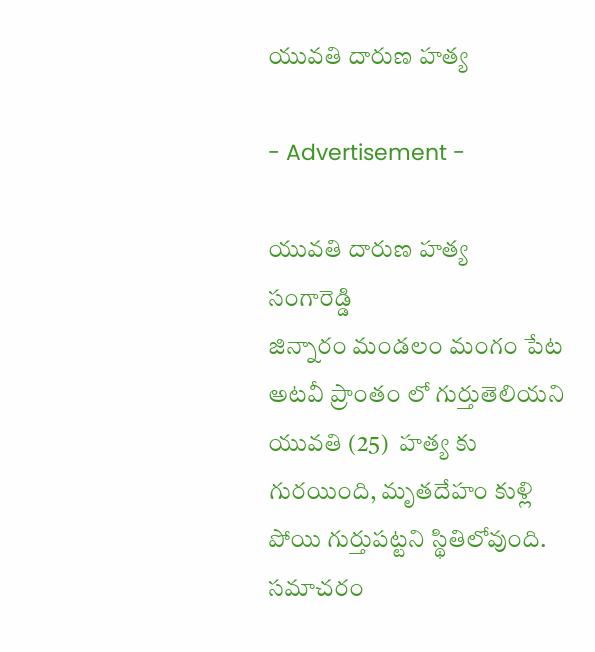యువతి దారుణ హత్య

- Advertisement -

యువతి దారుణ హత్య
సంగారెడ్డి
జిన్నారం మండలం మంగం పేట అటవీ ప్రాంతం లో గుర్తుతెలియని యువతి (25)  హత్య కు గురయింది, మృతదేహం కుళ్లి పోయి గుర్తుపట్టని స్థితిలోవుంది. సమాచరం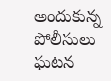అందుకున్న పోలీసులు  ఘటన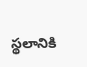స్థలానికి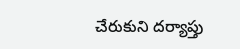చేరుకుని దర్యాప్తు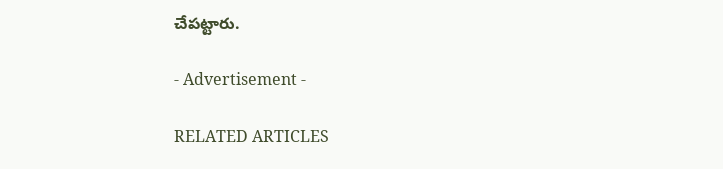చేపట్టారు.

- Advertisement -

RELATED ARTICLES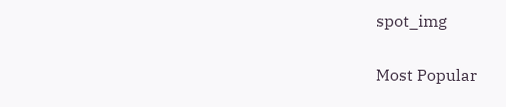spot_img

Most Popular